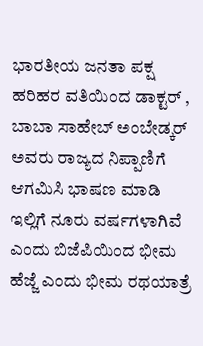ಭಾರತೀಯ ಜನತಾ ಪಕ್ಷ ಹರಿಹರ ವತಿಯಿಂದ ಡಾಕ್ಟರ್ , ಬಾಬಾ ಸಾಹೇಬ್ ಅಂಬೇಡ್ಕರ್ ಅವರು ರಾಜ್ಯದ ನಿಪ್ಪಾಣಿಗೆ ಆಗಮಿಸಿ ಭಾಷಣ ಮಾಡಿ ಇಲ್ಲಿಗೆ ನೂರು ವರ್ಷಗಳಾಗಿವೆ ಎಂದು ಬಿಜೆಪಿಯಿಂದ ಭೀಮ ಹೆಜ್ಜೆ ಎಂದು ಭೀಮ ರಥಯಾತ್ರೆ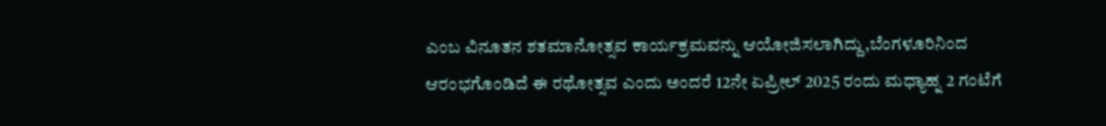ಎಂಬ ವಿನೂತನ ಶತಮಾನೋತ್ಸವ ಕಾರ್ಯಕ್ರಮವನ್ನು ಆಯೋಜಿಸಲಾಗಿದ್ದು,ಬೆಂಗಳೂರಿನಿಂದ ಆರಂಭಗೊಂಡಿದೆ ಈ ರಥೋತ್ಸವ ಎಂದು ಅಂದರೆ 12ನೇ ಏಪ್ರೀಲ್ 2025 ರಂದು ಮಧ್ಯಾಹ್ನ 2 ಗಂಟೆಗೆ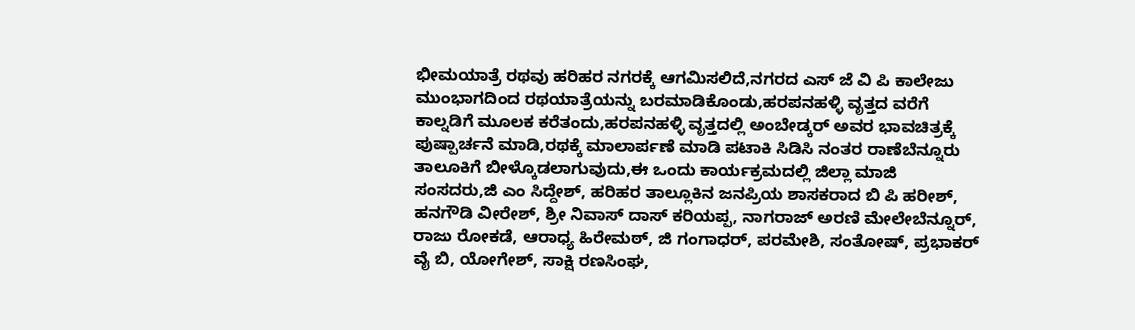ಭೀಮಯಾತ್ರೆ ರಥವು ಹರಿಹರ ನಗರಕ್ಕೆ ಆಗಮಿಸಲಿದೆ,ನಗರದ ಎಸ್ ಜೆ ವಿ ಪಿ ಕಾಲೇಜು ಮುಂಭಾಗದಿಂದ ರಥಯಾತ್ರೆಯನ್ನು ಬರಮಾಡಿಕೊಂಡು,ಹರಪನಹಳ್ಳಿ ವೃತ್ತದ ವರೆಗೆ ಕಾಲ್ನಡಿಗೆ ಮೂಲಕ ಕರೆತಂದು,ಹರಪನಹಳ್ಳಿ ವೃತ್ತದಲ್ಲಿ ಅಂಬೇಡ್ಕರ್ ಅವರ ಭಾವಚಿತ್ರಕ್ಕೆ ಪುಷ್ಪಾರ್ಚನೆ ಮಾಡಿ,ರಥಕ್ಕೆ ಮಾಲಾರ್ಪಣೆ ಮಾಡಿ ಪಟಾಕಿ ಸಿಡಿಸಿ ನಂತರ ರಾಣೆಬೆನ್ನೂರು ತಾಲೂಕಿಗೆ ಬೀಳ್ಕೊಡಲಾಗುವುದು,ಈ ಒಂದು ಕಾರ್ಯಕ್ರಮದಲ್ಲಿ ಜಿಲ್ಲಾ ಮಾಜಿ ಸಂಸದರು,ಜಿ ಎಂ ಸಿದ್ದೇಶ್, ಹರಿಹರ ತಾಲ್ಲೂಕಿನ ಜನಪ್ರಿಯ ಶಾಸಕರಾದ ಬಿ ಪಿ ಹರೀಶ್, ಹನಗೌಡಿ ವೀರೇಶ್, ಶ್ರೀ ನಿವಾಸ್ ದಾಸ್ ಕರಿಯಪ್ಪ, ನಾಗರಾಜ್ ಅರಣಿ ಮೇಲೇಬೆನ್ನೂರ್, ರಾಜು ರೋಕಡೆ, ಆರಾಧ್ಯ ಹಿರೇಮಠ್, ಜಿ ಗಂಗಾಧರ್, ಪರಮೇಶಿ, ಸಂತೋಷ್, ಪ್ರಭಾಕರ್ ವೈ ಬಿ, ಯೋಗೇಶ್, ಸಾಕ್ಷಿ ರಣಸಿಂಘ,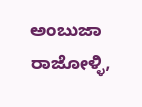ಅಂಬುಜಾ ರಾಜೋಳ್ಳಿ,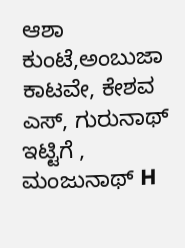ಆಶಾ ಕುಂಟೆ,ಅಂಬುಜಾ ಕಾಟವೇ, ಕೇಶವ ಎಸ್, ಗುರುನಾಥ್ ಇಟ್ಟಿಗೆ , ಮಂಜುನಾಥ್ H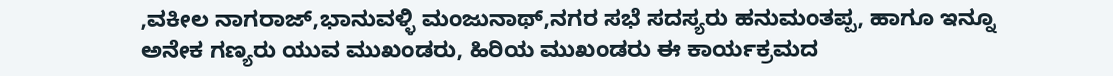,ವಕೀಲ ನಾಗರಾಜ್,ಭಾನುವಳ್ಳಿ ಮಂಜುನಾಥ್,ನಗರ ಸಭೆ ಸದಸ್ಯರು ಹನುಮಂತಪ್ಪ, ಹಾಗೂ ಇನ್ನೂ ಅನೇಕ ಗಣ್ಯರು ಯುವ ಮುಖಂಡರು, ಹಿರಿಯ ಮುಖಂಡರು ಈ ಕಾರ್ಯಕ್ರಮದ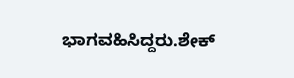ಭಾಗವಹಿಸಿದ್ದರು.ಶೇಕ್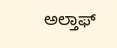ಅಲ್ತಾಫ್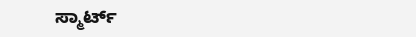ಸ್ಮಾರ್ಟ್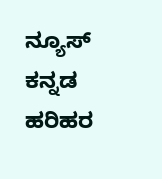ನ್ಯೂಸ್ ಕನ್ನಡ ಹರಿಹರ